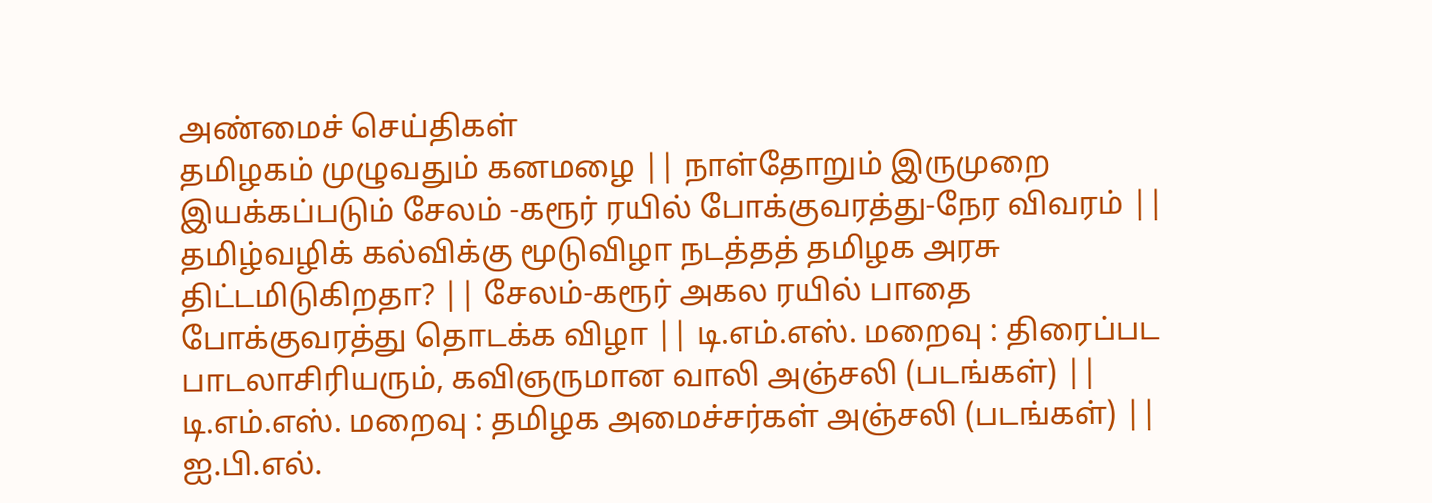அண்மைச் செய்திகள்
தமிழகம் முழுவதும் கனமழை || நாள்தோறும் இருமுறை இயக்கப்படும் சேலம் -கரூர் ரயில் போக்குவரத்து-நேர விவரம் || தமிழ்வழிக் கல்விக்கு மூடுவிழா நடத்தத் தமிழக அரசு திட்டமிடுகிறதா? || சேலம்-கரூர் அகல ரயில் பாதை போக்குவரத்து தொடக்க விழா || டி.எம்.எஸ். மறைவு : திரைப்பட பாடலாசிரியரும், கவிஞருமான வாலி அஞ்சலி (படங்கள்) || டி.எம்.எஸ். மறைவு : தமிழக அமைச்சர்கள் அஞ்சலி (படங்கள்) || ஐ.பி.எல்.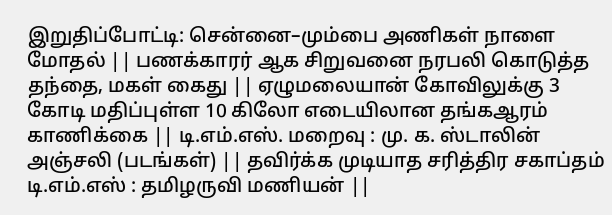இறுதிப்போட்டி: சென்னை–மும்பை அணிகள் நாளை மோதல் || பணக்காரர் ஆக சிறுவனை நரபலி கொடுத்த தந்தை, மகள் கைது || ஏழுமலையான் கோவிலுக்கு 3 கோடி மதிப்புள்ள 10 கிலோ எடையிலான தங்கஆரம் காணிக்கை || டி.எம்.எஸ். மறைவு : மு. க. ஸ்டாலின் அஞ்சலி (படங்கள்) || தவிர்க்க முடியாத சரித்திர சகாப்தம் டி.எம்.எஸ் : தமிழருவி மணியன் ||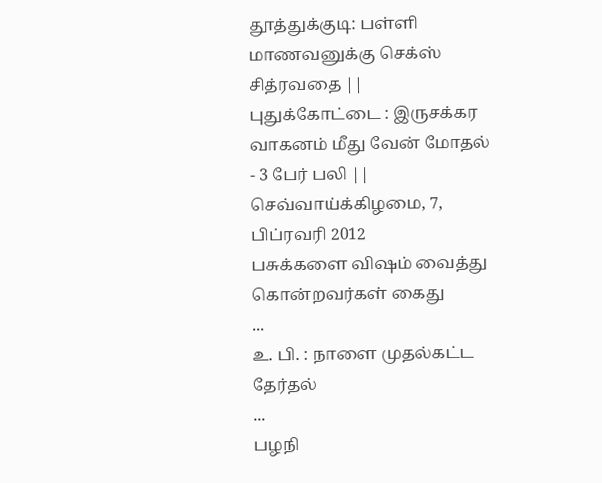தூத்துக்குடி: பள்ளி மாணவனுக்கு செக்ஸ் சித்ரவதை || புதுக்கோட்டை : இருசக்கர வாகனம் மீது வேன் மோதல் - 3 பேர் பலி ||
செவ்வாய்க்கிழமை, 7, பிப்ரவரி 2012
பசுக்களை விஷம் வைத்து கொன்றவர்கள் கைது
...
உ. பி. : நாளை முதல்கட்ட தேர்தல்
...
பழநி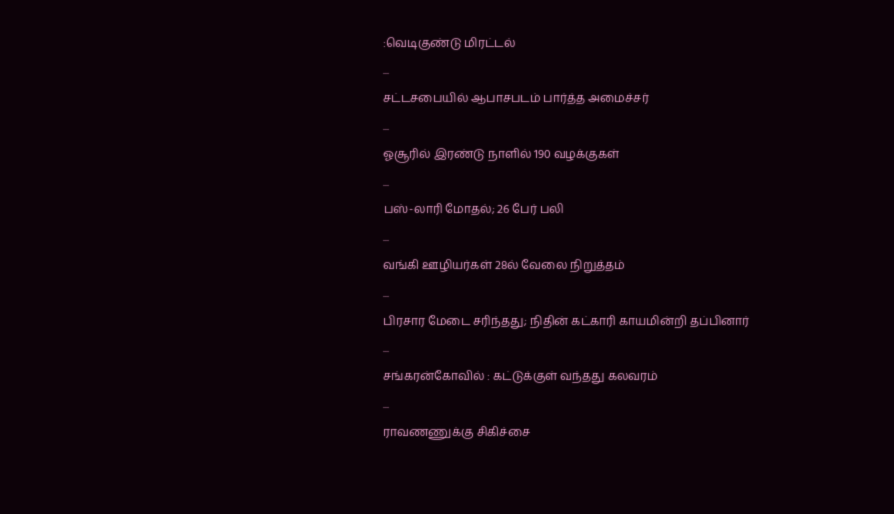:வெடிகுண்டு மிரட்டல்
...
சட்டசபையில் ஆபாசபடம் பார்த்த அமைச்சர்
...
ஓசூரில் இரண்டு நாளில் 190 வழக்குகள்
...
பஸ்-லாரி மோதல்; 26 பேர் பலி
...
வங்கி ஊழியர்கள் 28ல் வேலை நிறுத்தம்
...
பிரசார மேடை சரிந்தது; நிதின் கட்காரி காயமின்றி தப்பினார்
...
சங்கரன்கோவில் : கட்டுக்குள் வந்தது கலவரம்
...
ராவணணுக்கு சிகிச்சை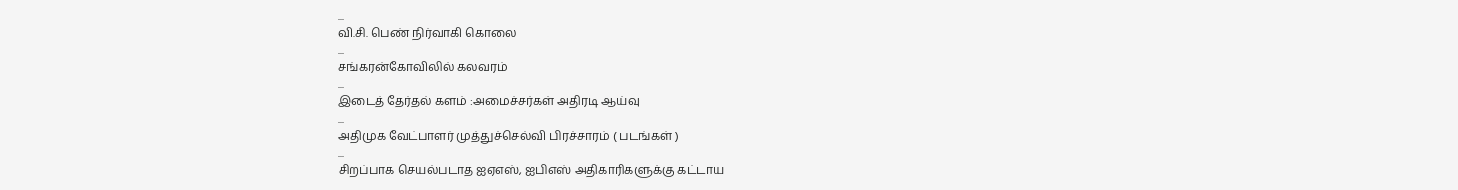...
வி.சி. பெண் நிர்வாகி கொலை
...
சங்கரன்கோவிலில் கலவரம்
...
இடைத் தேர்தல் களம் :அமைச்சர்கள் அதிரடி ஆய்வு
...
அதிமுக வேட்பாளர் முத்துச்செல்வி பிரச்சாரம் ( படங்கள் )
...
சிறப்பாக செயல்படாத ஐஏஎஸ், ஐபிஎஸ் அதிகாரிகளுக்கு கட்டாய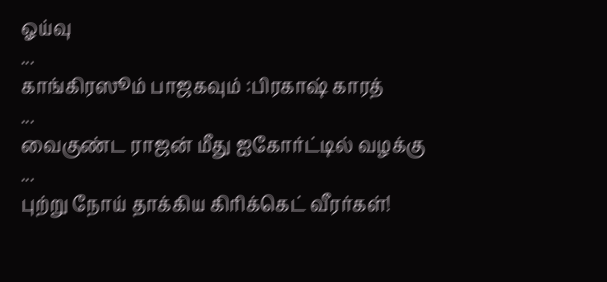ஓய்வு
...
காங்கிரஸூம் பாஜகவும் :பிரகாஷ் காரத்
...
வைகுண்ட ராஜன் மீது ஐகோர்ட்டில் வழக்கு
...
புற்று நோய் தாக்கிய கிரிக்கெட் வீரர்கள்!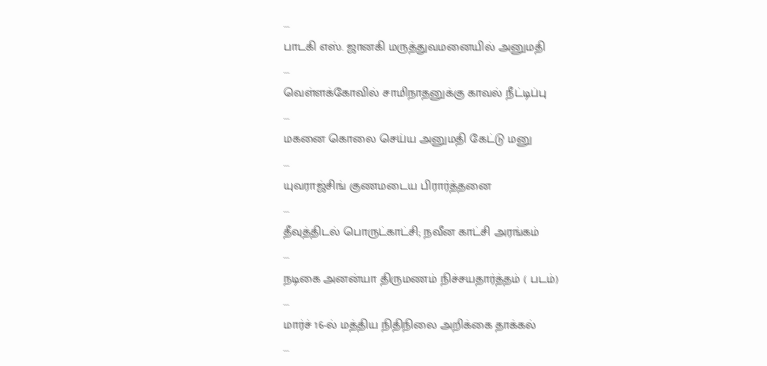...
பாடகி எஸ். ஜானகி மருத்துவமனையில் அனுமதி
...
வெள்ளக்கோவில் சாமிநாதனுக்கு காவல் நீட்டிப்பு
...
மகனை கொலை செய்ய அனுமதி கேட்டு மனு
...
யுவராஜ்சிங் குணமடைய பிரார்த்தனை
...
தீவுத்திடல் பொருட்காட்சி; நவீன காட்சி அரங்கம்
...
நடிகை அனன்யா திருமணம் நிச்சயதார்த்தம் ( படம்)
...
மார்ச் 16-ல் மத்திய நிதிநிலை அறிக்கை தாக்கல்
...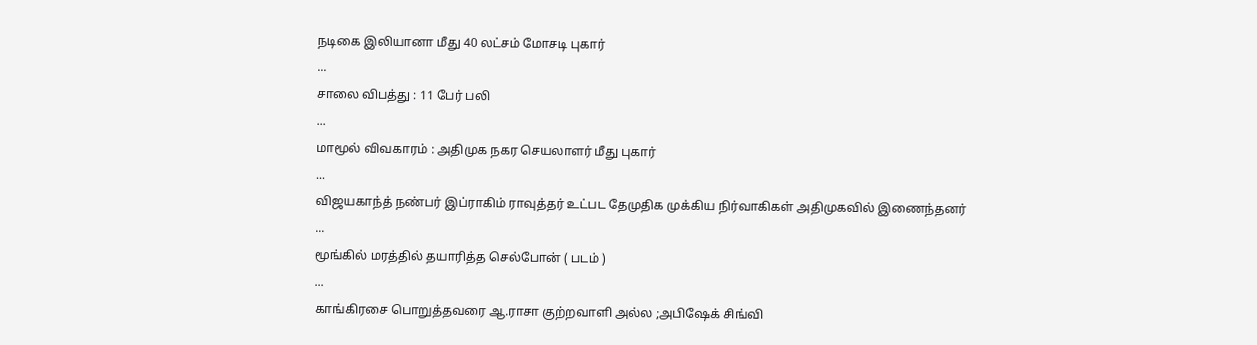நடிகை இலியானா மீது 40 லட்சம் மோசடி புகார்
...
சாலை விபத்து : 11 பேர் பலி
...
மாமூல் விவகாரம் : அதிமுக நகர செயலாளர் மீது புகார்
...
விஜயகாந்த் நண்பர் இப்ராகிம் ராவுத்தர் உட்பட தேமுதிக முக்கிய நிர்வாகிகள் அதிமுகவில் இணைந்தனர்
...
மூங்கில் மரத்தில் தயாரித்த செல்போன் ( படம் )
...
காங்கிரசை பொறுத்தவரை ஆ.ராசா குற்றவாளி அல்ல ;அபிஷேக் சிங்வி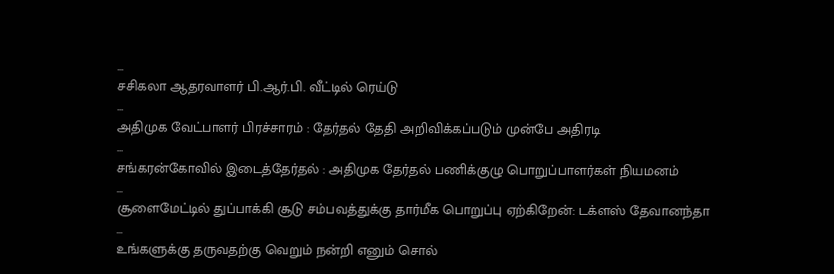...
சசிகலா ஆதரவாளர் பி.ஆர்.பி. வீட்டில் ரெய்டு
...
அதிமுக வேட்பாளர் பிரச்சாரம் : தேர்தல் தேதி அறிவிக்கப்படும் முன்பே அதிரடி
...
சங்கரன்கோவில் இடைத்தேர்தல் : அதிமுக தேர்தல் பணிக்குழு பொறுப்பாளர்கள் நியமனம்
...
சூளைமேட்டில் துப்பாக்கி சூடு சம்பவத்துக்கு தார்மீக பொறுப்பு ஏற்கிறேன்: டக்ளஸ் தேவானந்தா
...
உங்களுக்கு தருவதற்கு வெறும் நன்றி எனும் சொல்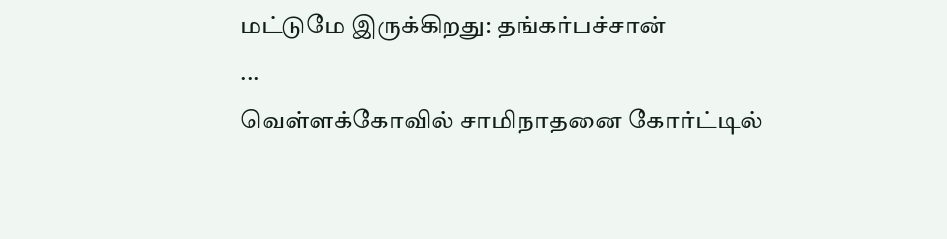மட்டுமே இருக்கிறது: தங்கர்பச்சான்
...
வெள்ளக்கோவில் சாமிநாதனை கோர்ட்டில்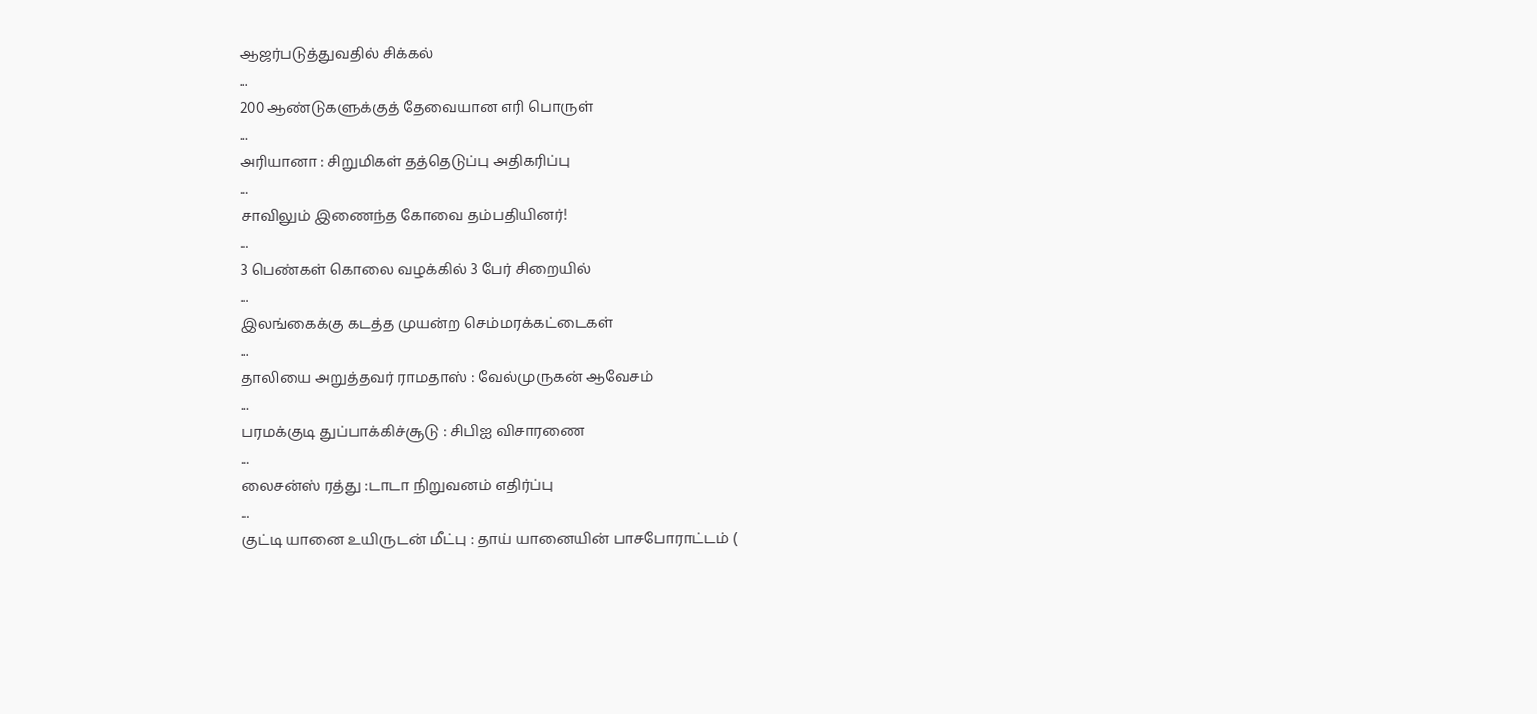ஆஜர்படுத்துவதில் சிக்கல்
...
200 ஆண்டுகளுக்குத் தேவையான எரி பொருள்
...
அரியானா : சிறுமிகள் தத்தெடுப்பு அதிகரிப்பு
...
சாவிலும் இணைந்த கோவை தம்பதியினர்!
...
3 பெண்கள் கொலை வழக்கில் 3 பேர் சிறையில்
...
இலங்கைக்கு கடத்த முயன்ற செம்மரக்கட்டைகள்
...
தாலியை அறுத்தவர் ராமதாஸ் : வேல்முருகன் ஆவேசம்
...
பரமக்குடி துப்பாக்கிச்சூடு : சிபிஐ விசாரணை
...
லைசன்ஸ் ரத்து :டாடா நிறுவனம் எதிர்ப்பு
...
குட்டி யானை உயிருடன் மீட்பு : தாய் யானையின் பாசபோராட்டம் (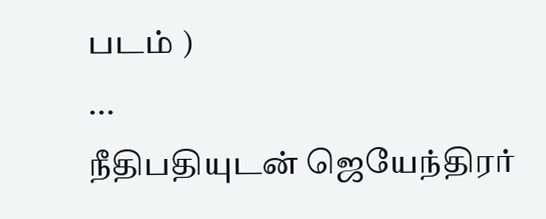படம் )
...
நீதிபதியுடன் ஜெயேந்திரர்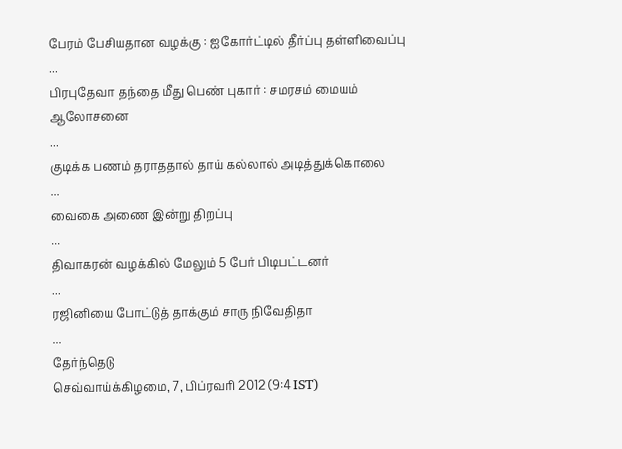பேரம் பேசியதான வழக்கு : ஐகோர்ட்டில் தீர்ப்பு தள்ளிவைப்பு
...
பிரபுதேவா தந்தை மீது பெண் புகார் : சமரசம் மையம் ஆலோசனை
...
குடிக்க பணம் தராததால் தாய் கல்லால் அடித்துக்கொலை
...
வைகை அணை இன்று திறப்பு
...
திவாகரன் வழக்கில் மேலும் 5 பேர் பிடிபட்டனர்
...
ரஜினியை போட்டுத் தாக்கும் சாரு நிவேதிதா
...
தேர்ந்தெடு
செவ்வாய்க்கிழமை, 7, பிப்ரவரி 2012 (9:4 IST)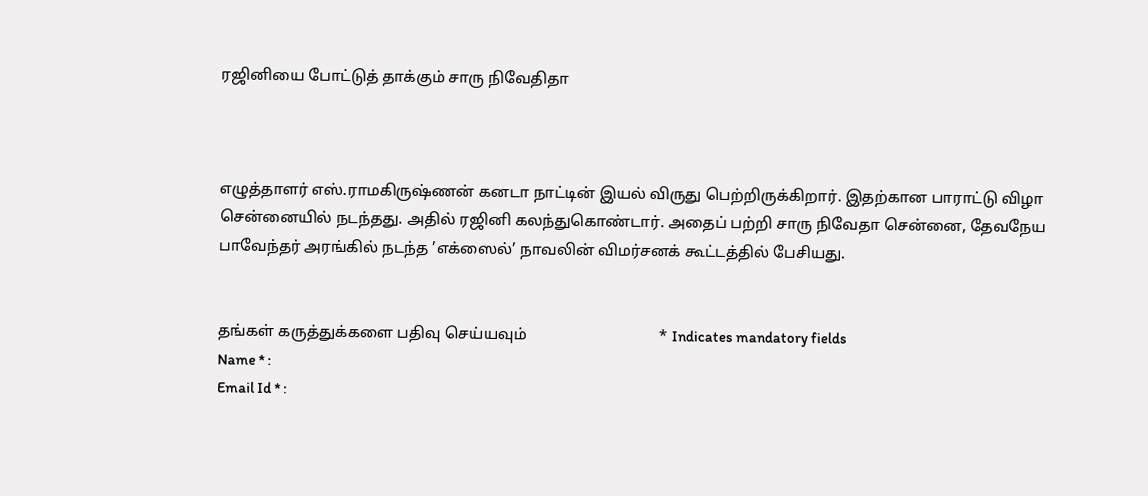ரஜினியை போட்டுத் தாக்கும் சாரு நிவேதிதா



எழுத்தாளர் எஸ்.ராமகிருஷ்ணன் கனடா நாட்டின் இயல் விருது பெற்றிருக்கிறார். இதற்கான பாராட்டு விழா சென்னையில் நடந்தது. அதில் ரஜினி கலந்துகொண்டார். அதைப் பற்றி சாரு நிவேதா சென்னை, தேவநேய பாவேந்தர் அரங்கில் நடந்த ’எக்ஸைல்’ நாவலின் விமர்சனக் கூட்டத்தில் பேசியது.


தங்கள் கருத்துக்களை பதிவு செய்யவும்                                  * Indicates mandatory fields
Name * :
Email Id * :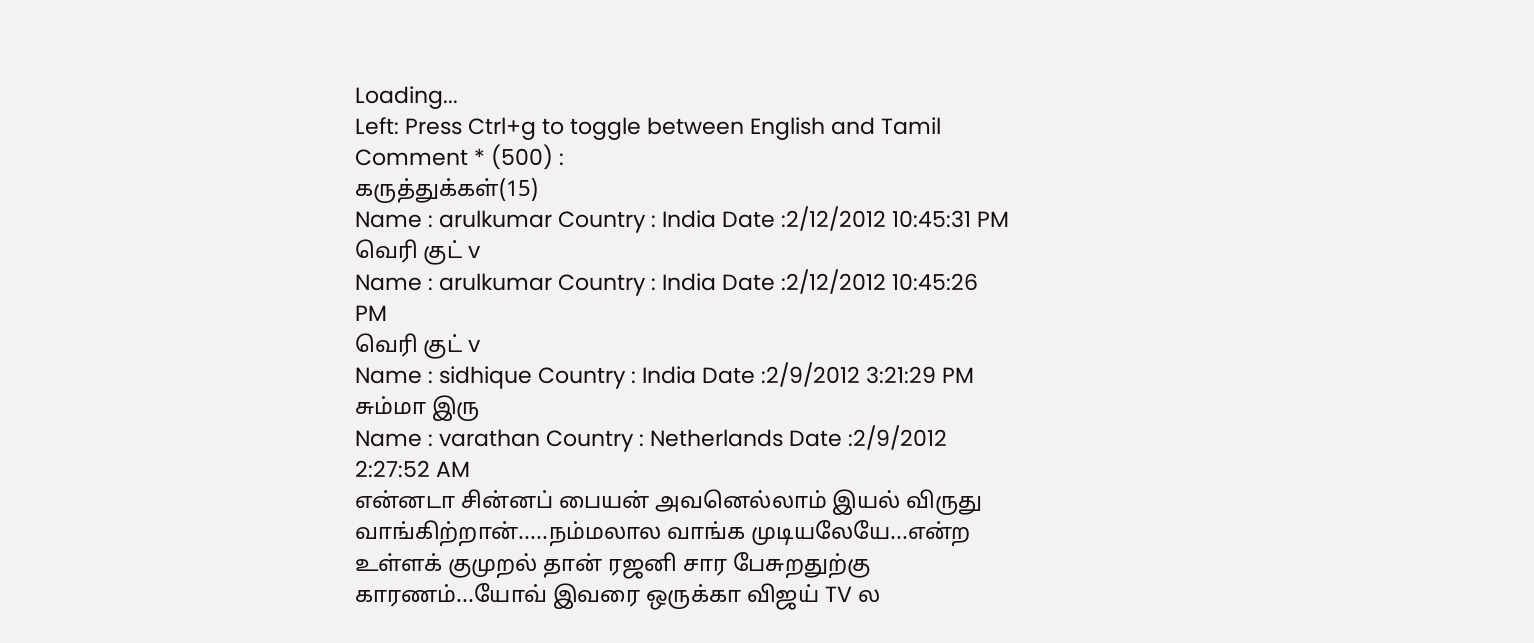Loading...
Left: Press Ctrl+g to toggle between English and Tamil
Comment * (500) :
கருத்துக்கள்(15)
Name : arulkumar Country : India Date :2/12/2012 10:45:31 PM
வெரி குட் v
Name : arulkumar Country : India Date :2/12/2012 10:45:26 PM
வெரி குட் v
Name : sidhique Country : India Date :2/9/2012 3:21:29 PM
சும்மா இரு
Name : varathan Country : Netherlands Date :2/9/2012 2:27:52 AM
என்னடா சின்னப் பையன் அவனெல்லாம் இயல் விருது வாங்கிற்றான்.....நம்மலால வாங்க முடியலேயே...என்ற உள்ளக் குமுறல் தான் ரஜனி சார பேசுறதுற்கு காரணம்...யோவ் இவரை ஒருக்கா விஜய் TV ல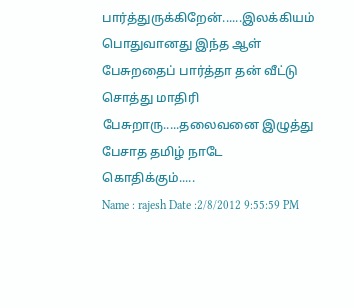பார்த்துருக்கிறேன்......இலக்கியம் பொதுவானது இந்த ஆள் பேசுறதைப் பார்த்தா தன் வீட்டு சொத்து மாதிரி பேசுறாரு.....தலைவனை இழுத்து பேசாத தமிழ் நாடே கொதிக்கும்.....
Name : rajesh Date :2/8/2012 9:55:59 PM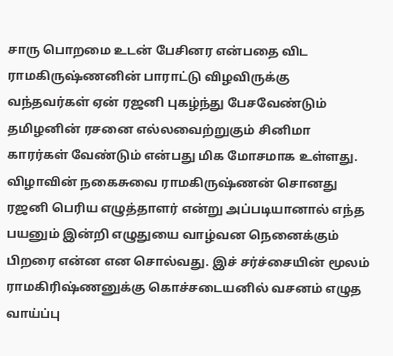சாரு பொறமை உடன் பேசினர என்பதை விட ராமகிருஷ்ணனின் பாராட்டு விழவிருக்கு வந்தவர்கள் ஏன் ரஜனி புகழ்ந்து பேசவேண்டும் தமிழனின் ரசனை எல்லவைற்றுகும் சினிமா காரர்கள் வேண்டும் என்பது மிக மோசமாக உள்ளது. விழாவின் நகைசுவை ராமகிருஷ்ணன் சொனது ரஜனி பெரிய எழுத்தாளர் என்று அப்படியானால் எந்த பயனும் இன்றி எழுதுயை வாழ்வன நெனைக்கும் பிறரை என்ன என சொல்வது. இச் சர்ச்சையின் மூலம் ராமகிரிஷ்ணனுக்கு கொச்சடையனில் வசனம் எழுத வாய்ப்பு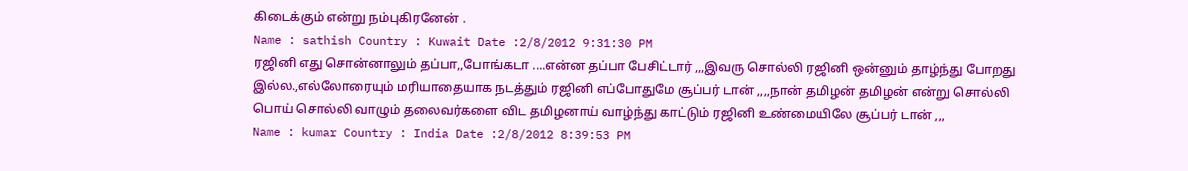கிடைக்கும் என்று நம்புகிரனேன் .
Name : sathish Country : Kuwait Date :2/8/2012 9:31:30 PM
ரஜினி எது சொன்னாலும் தப்பா,,போங்கடா ....என்ன தப்பா பேசிட்டார் ,,,இவரு சொல்லி ரஜினி ஒன்னும் தாழ்ந்து போறது இல்ல.,எல்லோரையும் மரியாதையாக நடத்தும் ரஜினி எப்போதுமே சூப்பர் டான் ,,,,நான் தமிழன் தமிழன் என்று சொல்லி பொய் சொல்லி வாழும் தலைவர்களை விட தமிழனாய் வாழ்ந்து காட்டும் ரஜினி உண்மையிலே சூப்பர் டான் ,,,
Name : kumar Country : India Date :2/8/2012 8:39:53 PM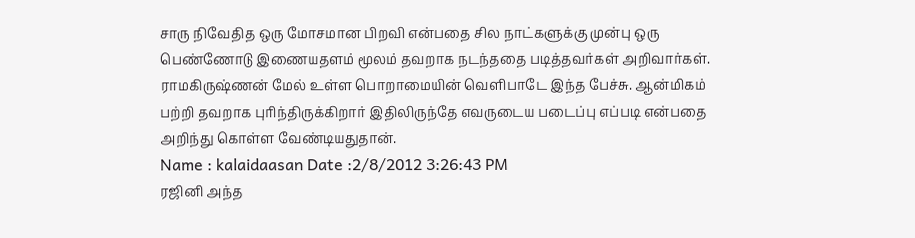சாரு நிவேதித ஒரு மோசமான பிறவி என்பதை சில நாட்களுக்கு முன்பு ஒரு பெண்ணோடு இணையதளம் மூலம் தவறாக நடந்ததை படித்தவர்கள் அறிவார்கள். ராமகிருஷ்ணன் மேல் உள்ள பொறாமையின் வெளிபாடே இந்த பேச்சு. ஆன்மிகம் பற்றி தவறாக புரிந்திருக்கிறார் இதிலிருந்தே எவருடைய படைப்பு எப்படி என்பதை அறிந்து கொள்ள வேண்டியதுதான்.
Name : kalaidaasan Date :2/8/2012 3:26:43 PM
ரஜினி அந்த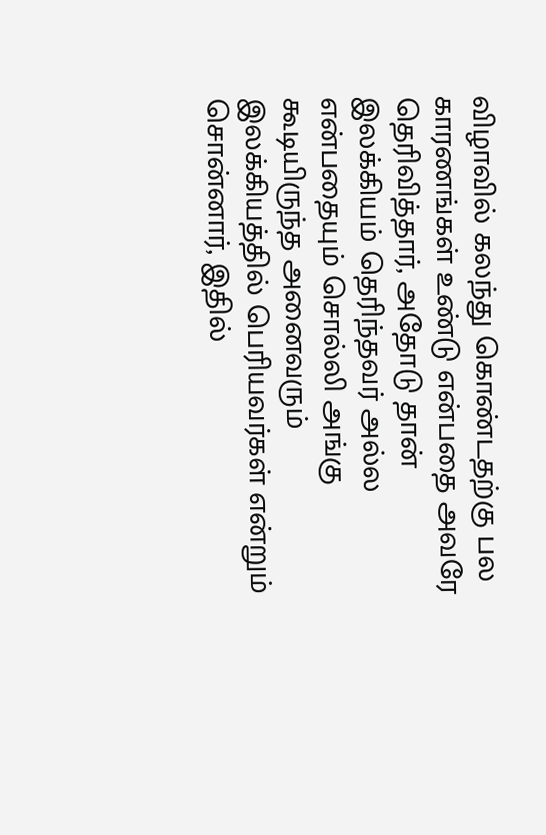விழாவில் கலந்து கொண்டதற்கு பல காரணங்கள் உண்டு என்பதை அவரே தெரிவித்தார், அதோடு தான் இலக்கியம் தெரிந்தவர் அல்ல என்பதையும் சொல்லி அங்கு கூடியிருந்த அனைவரும் இலக்கியத்தில் பெரியவர்கள் என்றும் சொன்னார், இதில்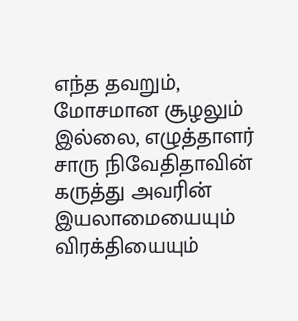எந்த தவறும், மோசமான சூழலும் இல்லை, எழுத்தாளர் சாரு நிவேதிதாவின் கருத்து அவரின் இயலாமையையும் விரக்தியையும்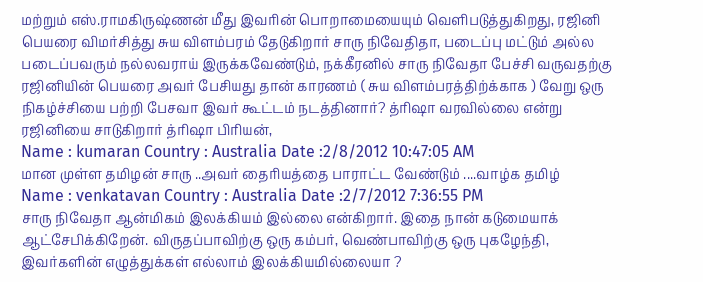மற்றும் எஸ்.ராமகிருஷ்ணன் மீது இவரின் பொறாமையையும் வெளிபடுத்துகிறது, ரஜினி பெயரை விமர்சித்து சுய விளம்பரம் தேடுகிறார் சாரு நிவேதிதா, படைப்பு மட்டும் அல்ல படைப்பவரும் நல்லவராய் இருக்கவேண்டும், நக்கீரனில் சாரு நிவேதா பேச்சி வருவதற்கு ரஜினியின் பெயரை அவர் பேசியது தான் காரணம் ( சுய விளம்பரத்திற்க்காக ) வேறு ஒரு நிகழ்ச்சியை பற்றி பேசவா இவர் கூட்டம் நடத்தினார்? த்ரிஷா வரவில்லை என்று ரஜினியை சாடுகிறார் த்ரிஷா பிரியன்,
Name : kumaran Country : Australia Date :2/8/2012 10:47:05 AM
மான முள்ள தமிழன் சாரு ..அவர் தைரியத்தை பாராட்ட வேண்டும் ....வாழ்க தமிழ்
Name : venkatavan Country : Australia Date :2/7/2012 7:36:55 PM
சாரு நிவேதா ஆன்மிகம் இலக்கியம் இல்லை என்கிறார். இதை நான் கடுமையாக் ஆட்சேபிக்கிறேன். விருதப்பாவிற்கு ஒரு கம்பர், வெண்பாவிற்கு ஒரு புகழேந்தி, இவர்களின் எழுத்துக்கள் எல்லாம் இலக்கியமில்லையா ?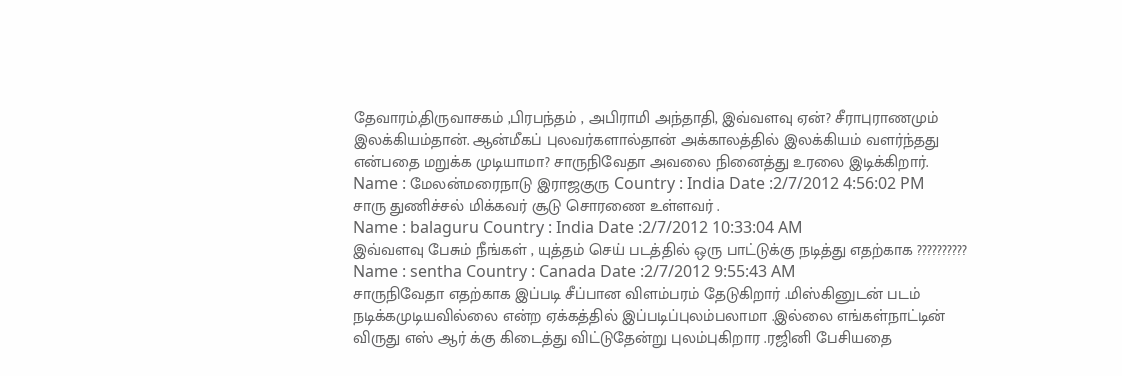தேவாரம்,திருவாசகம் ,பிரபந்தம் , அபிராமி அந்தாதி, இவ்வளவு ஏன்? சீராபுராணமும் இலக்கியம்தான். ஆன்மீகப் புலவர்களால்தான் அக்காலத்தில் இலக்கியம் வளர்ந்தது என்பதை மறுக்க முடியாமா? சாருநிவேதா அவலை நினைத்து உரலை இடிக்கிறார்.
Name : மேலன்மரைநாடு இராஜகுரு Country : India Date :2/7/2012 4:56:02 PM
சாரு துணிச்சல் மிக்கவர் சூடு சொரணை உள்ளவர் .
Name : balaguru Country : India Date :2/7/2012 10:33:04 AM
இவ்வளவு பேசும் நீங்கள் , யுத்தம் செய் படத்தில் ஒரு பாட்டுக்கு நடித்து எதற்காக ??????????
Name : sentha Country : Canada Date :2/7/2012 9:55:43 AM
சாருநிவேதா எதற்காக இப்படி சீப்பான விளம்பரம் தேடுகிறார் .மிஸ்கினுடன் படம் நடிக்கமுடியவில்லை என்ற ஏக்கத்தில் இப்படிப்புலம்பலாமா .இல்லை எங்கள்நாட்டின் விருது எஸ் ஆர் க்கு கிடைத்து விட்டுதேன்று புலம்புகிறார .ரஜினி பேசியதை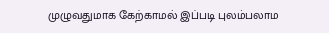முழுவதுமாக கேற்காமல் இப்படி புலம்பலாம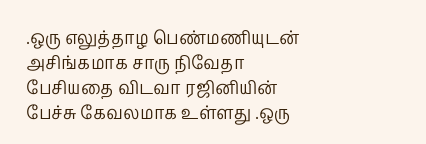.ஒரு எலுத்தாழ பெண்மணியுடன் அசிங்கமாக சாரு நிவேதா பேசியதை விடவா ரஜினியின் பேச்சு கேவலமாக உள்ளது .ஒரு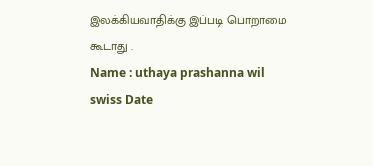இலக்கியவாதிக்கு இப்படி பொறாமை கூடாது .
Name : uthaya prashanna wil swiss Date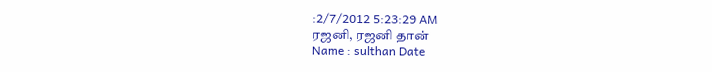:2/7/2012 5:23:29 AM
ரஜனி, ரஜனி தான்
Name : sulthan Date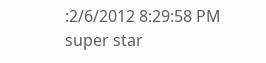:2/6/2012 8:29:58 PM
super star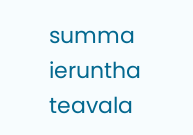summa ieruntha teavala